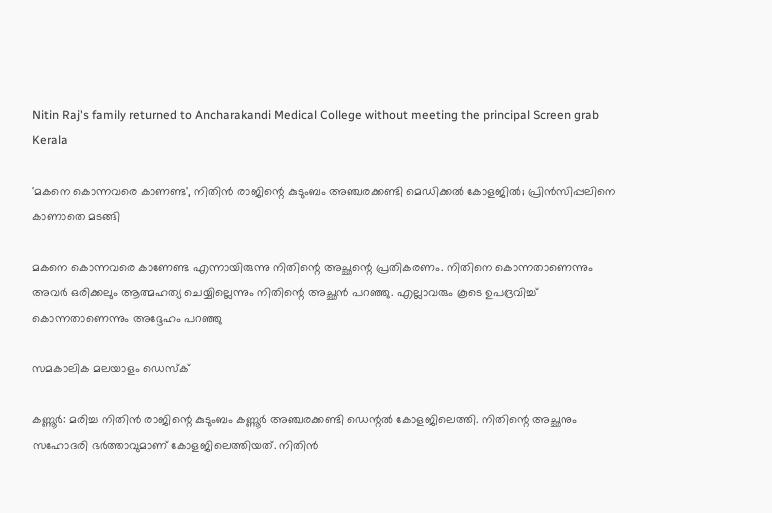Nitin Raj's family returned to Ancharakandi Medical College without meeting the principal Screen grab
Kerala

'മകനെ കൊന്നവരെ കാണണ്ട', നിതിന്‍ രാജിന്റെ കുടുംബം അഞ്ചരക്കണ്ടി മെഡിക്കല്‍ കോളജില്‍; പ്രിന്‍സിപ്പലിനെ കാണാതെ മടങ്ങി

മകനെ കൊന്നവരെ കാണേണ്ട എന്നായിരുന്നു നിതിന്റെ അച്ഛന്റെ പ്രതികരണം. നിതിനെ കൊന്നതാണെന്നും അവര്‍ ഒരിക്കലും ആത്മഹത്യ ചെയ്യില്ലെന്നും നിതിന്റെ അച്ഛന്‍ പറഞ്ഞു. എല്ലാവരും കൂടെ ഉപദ്രവിച്ച് കൊന്നതാണെന്നും അദ്ദേഹം പറഞ്ഞു

സമകാലിക മലയാളം ഡെസ്ക്

കണ്ണൂര്‍: മരിച്ച നിതിന്‍ രാജിന്റെ കുടുംബം കണ്ണൂര്‍ അഞ്ചരക്കണ്ടി ഡെന്റല്‍ കോളജിലെത്തി. നിതിന്റെ അച്ഛനും സഹോദരി ഭര്‍ത്താവുമാണ് കോളജിലെത്തിയത്. നിതിന്‍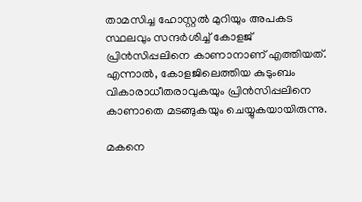താമസിച്ച ഹോസ്റ്റല്‍ മുറിയും അപകട സ്ഥലവും സന്ദര്‍ശിച്ച് കോളജ് പ്രിന്‍സിപ്പലിനെ കാണാനാണ് എത്തിയത്. എന്നാല്‍, കോളജിലെത്തിയ കുടുംബം വികാരാധീതരാവുകയും പ്രിന്‍സിപ്പലിനെ കാണാതെ മടങ്ങുകയും ചെയ്യുകയായിരുന്നു.

മകനെ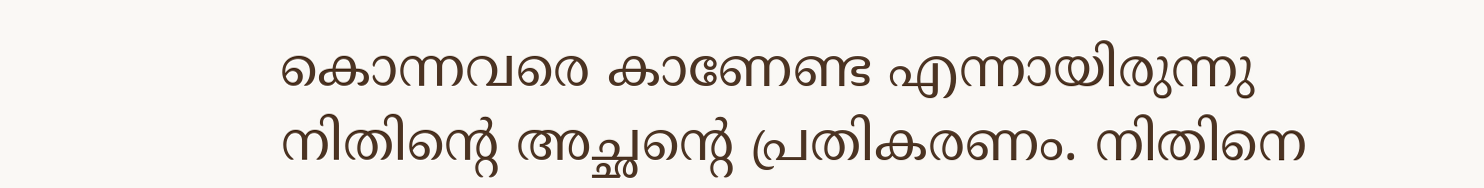കൊന്നവരെ കാണേണ്ട എന്നായിരുന്നു നിതിന്റെ അച്ഛന്റെ പ്രതികരണം. നിതിനെ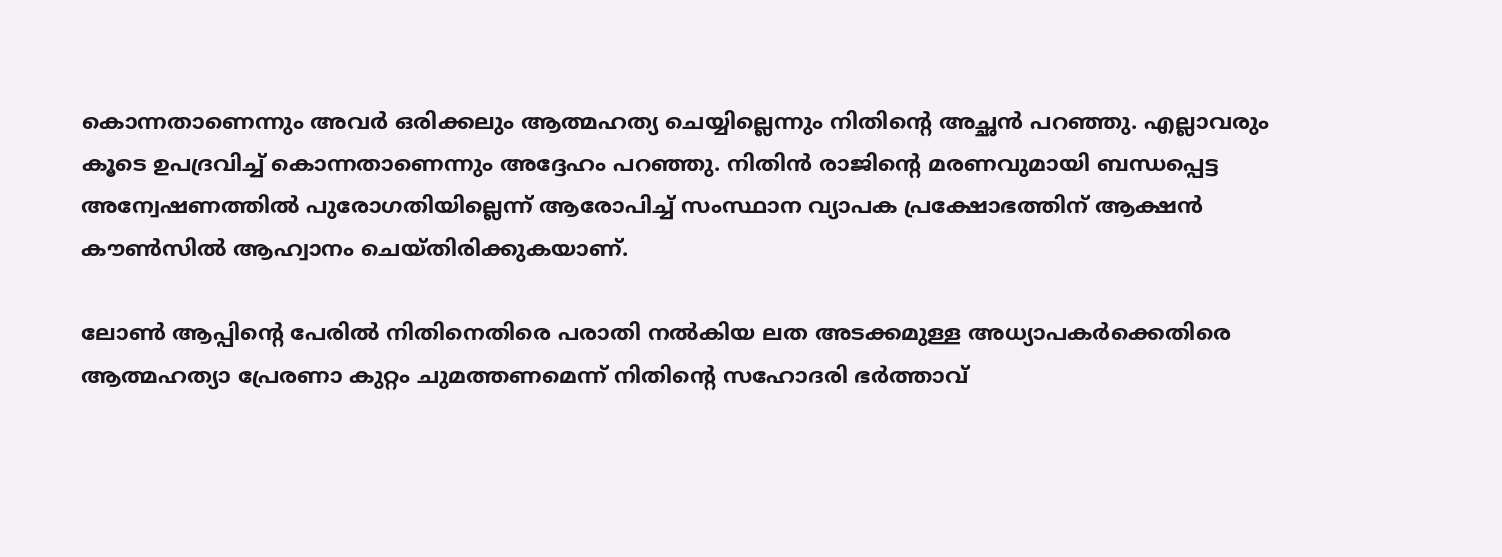കൊന്നതാണെന്നും അവര്‍ ഒരിക്കലും ആത്മഹത്യ ചെയ്യില്ലെന്നും നിതിന്റെ അച്ഛന്‍ പറഞ്ഞു. എല്ലാവരും കൂടെ ഉപദ്രവിച്ച് കൊന്നതാണെന്നും അദ്ദേഹം പറഞ്ഞു. നിതിന്‍ രാജിന്റെ മരണവുമായി ബന്ധപ്പെട്ട അന്വേഷണത്തില്‍ പുരോഗതിയില്ലെന്ന് ആരോപിച്ച് സംസ്ഥാന വ്യാപക പ്രക്ഷോഭത്തിന് ആക്ഷന്‍ കൗണ്‍സില്‍ ആഹ്വാനം ചെയ്തിരിക്കുകയാണ്.

ലോണ്‍ ആപ്പിന്റെ പേരില്‍ നിതിനെതിരെ പരാതി നല്‍കിയ ലത അടക്കമുള്ള അധ്യാപകര്‍ക്കെതിരെ ആത്മഹത്യാ പ്രേരണാ കുറ്റം ചുമത്തണമെന്ന് നിതിന്റെ സഹോദരി ഭര്‍ത്താവ്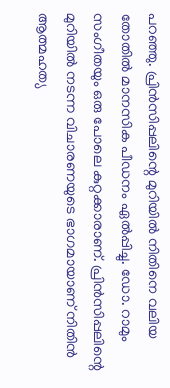പറഞ്ഞു. പ്രിന്‍സിപ്പലിന്റെ മുറിയില്‍ നിതിനെ വലിയ തോതില്‍ മാനസിക പീഡനം ഏല്‍പ്പിച്ചു. ഡോ. റാമും സംഗീതയും ഒരു പോലെ കുറ്റക്കാരാണ്. പ്രിന്‍സിപ്പലിന്റെ മുറിയില്‍ നടന്ന വിചാരണയുടെ ഭാഗമായാണ് നിതിന്‍ ആത്മഹത്യ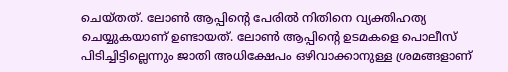ചെയ്തത്. ലോണ്‍ ആപ്പിന്റെ പേരില്‍ നിതിനെ വ്യക്തിഹത്യ ചെയ്യുകയാണ് ഉണ്ടായത്. ലോണ്‍ ആപ്പിന്റെ ഉടമകളെ പൊലീസ് പിടിച്ചിട്ടില്ലെന്നും ജാതി അധിക്ഷേപം ഒഴിവാക്കാനുള്ള ശ്രമങ്ങളാണ്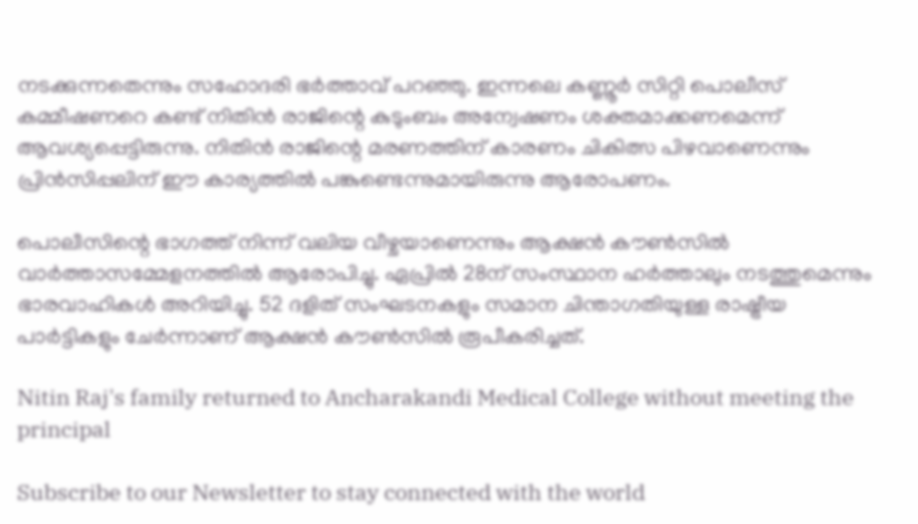നടക്കുന്നതെന്നും സഹോദരി ഭര്‍ത്താവ് പറഞ്ഞു. ഇന്നലെ കണ്ണൂര്‍ സിറ്റി പൊലീസ് കമ്മീഷണറെ കണ്ട് നിതിന്‍ രാജിന്റെ കുടുംബം അന്വേഷണം ശക്തമാക്കണമെന്ന് ആവശ്യപ്പെട്ടിരുന്നു. നിതിന്‍ രാജിന്റെ മരണത്തിന് കാരണം ചികിത്സ പിഴവാണെന്നും പ്രിന്‍സിപ്പലിന് ഈ കാര്യത്തില്‍ പങ്കുണ്ടെന്നുമായിരുന്നു ആരോപണം.

പൊലീസിന്റെ ഭാഗത്ത് നിന്ന് വലിയ വീഴ്ചയാണെന്നും ആക്ഷന്‍ കൗണ്‍സില്‍ വാര്‍ത്താസമ്മേളനത്തില്‍ ആരോപിച്ചു. ഏപ്രില്‍ 28ന് സംസ്ഥാന ഹര്‍ത്താലും നടത്തുമെന്നും ഭാരവാഹികള്‍ അറിയിച്ചു. 52 ദളിത് സംഘടനകളും സമാന ചിന്താഗതിയുള്ള രാഷ്ട്രീയ പാര്‍ട്ടികളും ചേര്‍ന്നാണ് ആക്ഷന്‍ കൗണ്‍സില്‍ രൂപീകരിച്ചത്.

Nitin Raj's family returned to Ancharakandi Medical College without meeting the principal

Subscribe to our Newsletter to stay connected with the world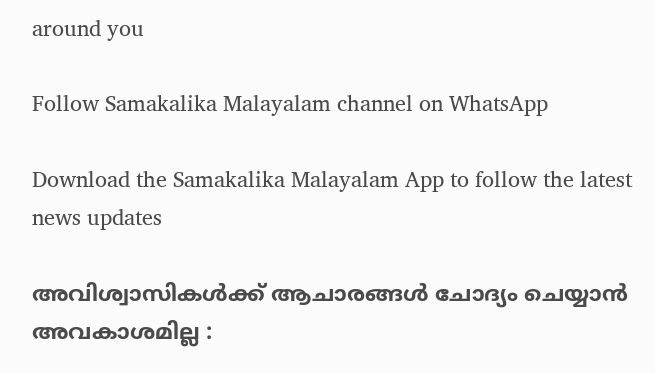around you

Follow Samakalika Malayalam channel on WhatsApp

Download the Samakalika Malayalam App to follow the latest news updates

അവിശ്വാസികള്‍ക്ക് ആചാരങ്ങള്‍ ചോദ്യം ചെയ്യാന്‍ അവകാശമില്ല :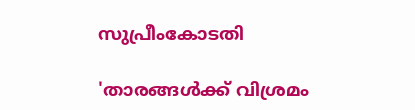സുപ്രീംകോടതി

'താരങ്ങൾക്ക് വിശ്രമം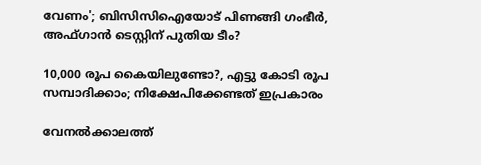വേണം'; ബിസിസിഐയോട് പിണങ്ങി ഗംഭീർ, അഫ്ഗാൻ ടെസ്റ്റിന് പുതിയ ടീം?

10,000 രൂപ കൈയിലുണ്ടോ?, എട്ടു കോടി രൂപ സമ്പാദിക്കാം; നിക്ഷേപിക്കേണ്ടത് ഇപ്രകാരം

വേനൽക്കാലത്ത്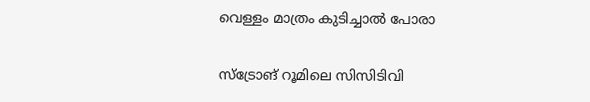വെള്ളം മാത്രം കുടിച്ചാൽ പോരാ

സ്‌ട്രോങ് റൂമിലെ സിസിടിവി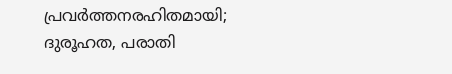പ്രവര്‍ത്തനരഹിതമായി; ദുരൂഹത, പരാതി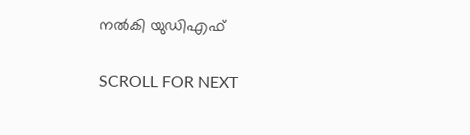നല്‍കി യുഡിഎഫ്

SCROLL FOR NEXT